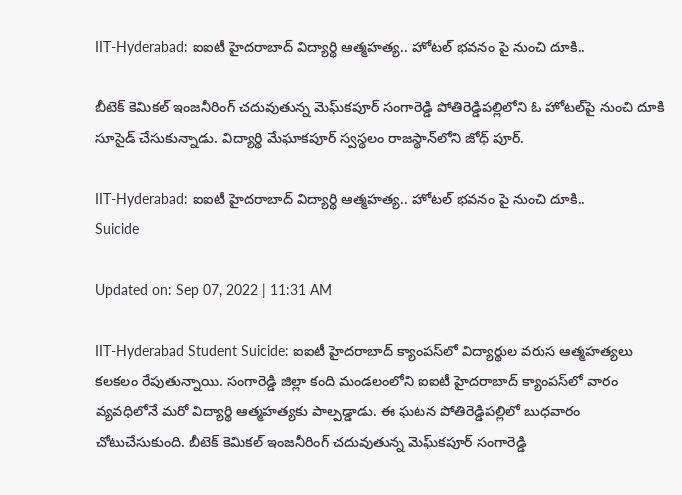IIT-Hyderabad: ఐఐటీ హైదరాబాద్‌ విద్యార్థి ఆత్మహత్య.. హోటల్ భవనం పై నుంచి దూకి..

బీటెక్‌ కెమికల్‌ ఇంజనీరింగ్‌ చదువుతున్న మెఘ్‌కపూర్‌ సంగారెడ్డి పోతిరెడ్డిపల్లిలోని ఓ హోటల్‌పై నుంచి దూకి సూసైడ్‌ చేసుకున్నాడు. విద్యార్థి మేఘాకపూర్‌ స్వస్థలం రాజస్థాన్‌లోని జోధ్ పూర్.

IIT-Hyderabad: ఐఐటీ హైదరాబాద్‌ విద్యార్థి ఆత్మహత్య.. హోటల్ భవనం పై నుంచి దూకి..
Suicide

Updated on: Sep 07, 2022 | 11:31 AM

IIT-Hyderabad Student Suicide: ఐఐటీ హైదరాబాద్‌ క్యాంపస్‌లో విద్యార్థుల వరుస ఆత్మహత్యలు కలకలం రేపుతున్నాయి. సంగారెడ్డి జిల్లా కంది మండలంలోని ఐఐటీ హైదరాబాద్ క్యాంపస్‌లో వారం వ్యవధిలోనే మరో విద్యార్థి ఆత్మహత్యకు పాల్పడ్డాడు. ఈ ఘటన పోతిరెడ్డిపల్లిలో బుధవారం చోటుచేసుకుంది. బీటెక్‌ కెమికల్‌ ఇంజనీరింగ్‌ చదువుతున్న మెఘ్‌కపూర్‌ సంగారెడ్డి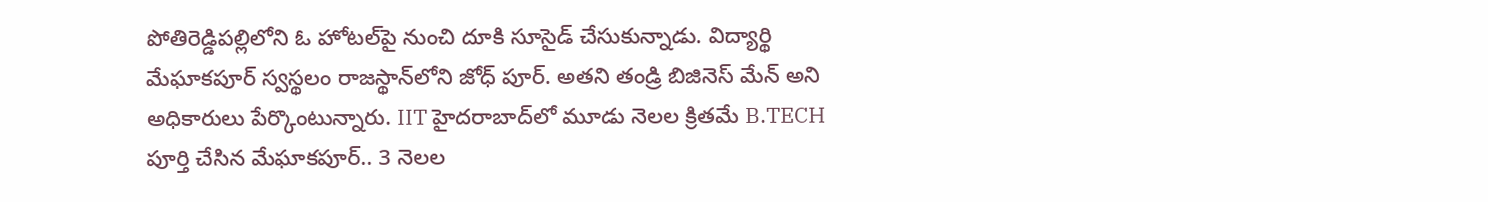పోతిరెడ్డిపల్లిలోని ఓ హోటల్‌పై నుంచి దూకి సూసైడ్‌ చేసుకున్నాడు. విద్యార్థి మేఘాకపూర్‌ స్వస్థలం రాజస్థాన్‌లోని జోధ్ పూర్. అతని తండ్రి బిజినెస్‌ మేన్‌ అని అధికారులు పేర్కొంటున్నారు. IIT హైదరాబాద్‌లో మూడు నెలల క్రితమే B.TECH పూర్తి చేసిన మేఘాకపూర్.. 3 నెలల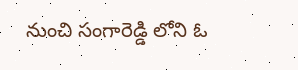నుంచి సంగారెడ్డి లోని ఓ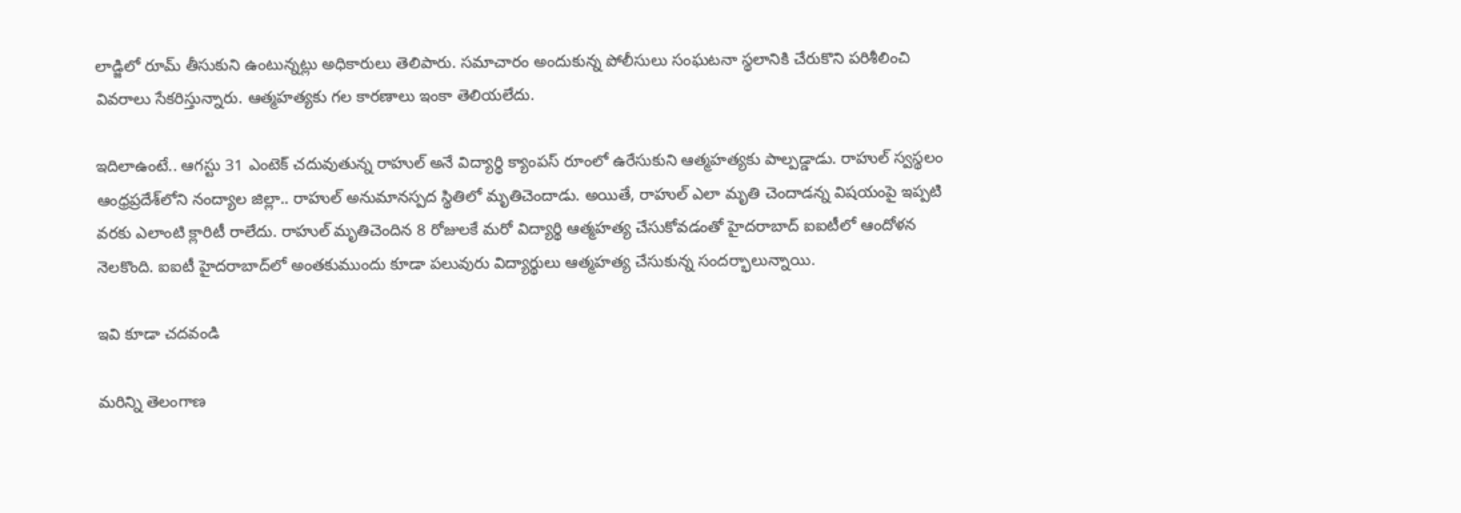లాడ్జిలో రూమ్ తీసుకుని ఉంటున్నట్లు అధికారులు తెలిపారు. సమాచారం అందుకున్న పోలీసులు సంఘటనా స్థలానికి చేరుకొని పరిశీలించి వివరాలు సేకరిస్తున్నారు. ఆత్మహత్యకు గల కారణాలు ఇంకా తెలియలేదు.

ఇదిలాఉంటే.. ఆగస్టు 31 ఎంటెక్ చదువుతున్న రాహుల్ అనే విద్యార్థి క్యాంపస్ రూంలో ఉరేసుకుని ఆత్మహత్యకు పాల్పడ్డాడు. రాహుల్ స్వస్థలం ఆంధ్రప్రదేశ్‌లోని నంద్యాల జిల్లా.. రాహుల్ అనుమానస్పద స్థితిలో మృతిచెందాడు. అయితే, రాహుల్ ఎలా మృతి చెందాడన్న విషయంపై ఇప్పటి వరకు ఎలాంటి క్లారిటీ రాలేదు. రాహుల్ మృతిచెందిన 8 రోజులకే మరో విద్యార్థి ఆత్మహత్య చేసుకోవడంతో హైదరాబాద్ ఐఐటీలో ఆందోళన నెలకొంది. ఐఐటీ హైదరాబాద్‌లో అంతకుముందు కూడా పలువురు విద్యార్థులు ఆత్మహత్య చేసుకున్న సందర్భాలున్నాయి.

ఇవి కూడా చదవండి

మరిన్ని తెలంగాణ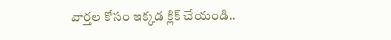వార్తల కోసం ఇక్కడ క్లిక్ చేయండి..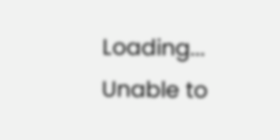Loading...
Unable to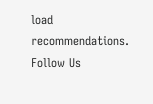load recommendations.
Follow Us